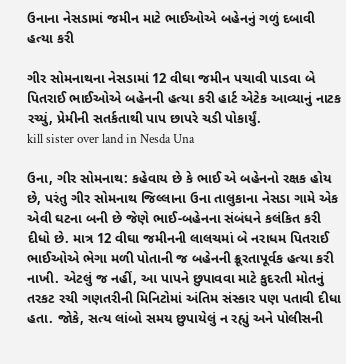ઉનાના નેસડામાં જમીન માટે ભાઈઓએ બહેનનું ગળું દબાવી હત્યા કરી

ગીર સોમનાથના નેસડામાં 12 વીઘા જમીન પચાવી પાડવા બે પિતરાઈ ભાઈઓએ બહેનની હત્યા કરી હાર્ટ એટેક આવ્યાનું નાટક રચ્યું, પ્રેમીની સતર્કતાથી પાપ છાપરે ચડી પોકાર્યું.
kill sister over land in Nesda Una

ઉના, ગીર સોમનાથ: કહેવાય છે કે ભાઈ એ બહેનનો રક્ષક હોય છે, પરંતુ ગીર સોમનાથ જિલ્લાના ઉના તાલુકાના નેસડા ગામે એક એવી ઘટના બની છે જેણે ભાઈ-બહેનના સંબંધને કલંકિત કરી દીધો છે. માત્ર 12 વીઘા જમીનની લાલચમાં બે નરાધમ પિતરાઈ ભાઈઓએ ભેગા મળી પોતાની જ બહેનની ક્રૂરતાપૂર્વક હત્યા કરી નાખી. એટલું જ નહીં, આ પાપને છુપાવવા માટે કુદરતી મોતનું તરકટ રચી ગણતરીની મિનિટોમાં અંતિમ સંસ્કાર પણ પતાવી દીધા હતા. જોકે, સત્ય લાંબો સમય છુપાયેલું ન રહ્યું અને પોલીસની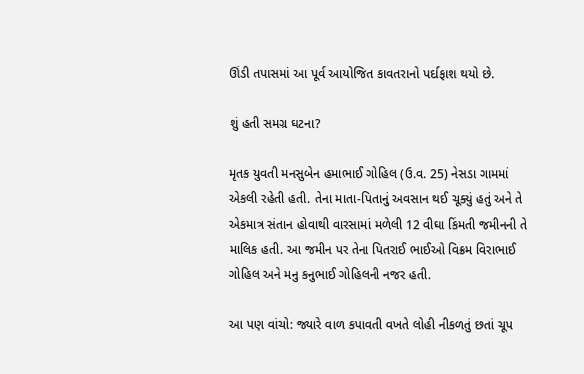ઊંડી તપાસમાં આ પૂર્વ આયોજિત કાવતરાનો પર્દાફાશ થયો છે.

શું હતી સમગ્ર ઘટના?

મૃતક યુવતી મનસુબેન હમાભાઈ ગોહિલ (ઉ.વ. 25) નેસડા ગામમાં એકલી રહેતી હતી. તેના માતા-પિતાનું અવસાન થઈ ચૂક્યું હતું અને તે એકમાત્ર સંતાન હોવાથી વારસામાં મળેલી 12 વીઘા કિંમતી જમીનની તે માલિક હતી. આ જમીન પર તેના પિતરાઈ ભાઈઓ વિક્રમ વિરાભાઈ ગોહિલ અને મનુ કનુભાઈ ગોહિલની નજર હતી.

આ પણ વાંચો: જ્યારે વાળ કપાવતી વખતે લોહી નીકળતું છતાં ચૂપ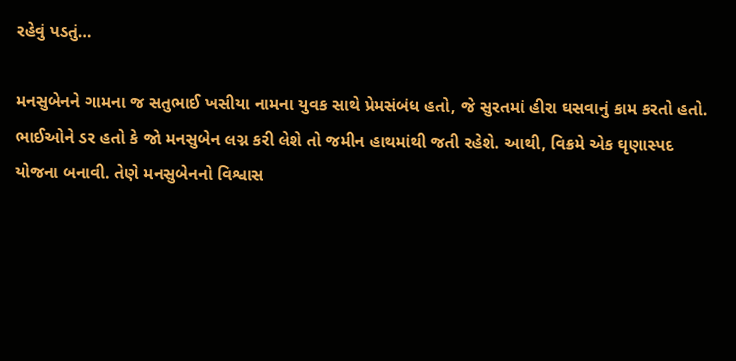રહેવું પડતું…

મનસુબેનને ગામના જ સતુભાઈ ખસીયા નામના યુવક સાથે પ્રેમસંબંધ હતો, જે સુરતમાં હીરા ઘસવાનું કામ કરતો હતો. ભાઈઓને ડર હતો કે જો મનસુબેન લગ્ન કરી લેશે તો જમીન હાથમાંથી જતી રહેશે. આથી, વિક્રમે એક ઘૃણાસ્પદ યોજના બનાવી. તેણે મનસુબેનનો વિશ્વાસ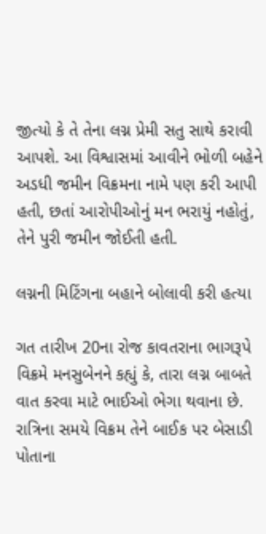જીત્યો કે તે તેના લગ્ન પ્રેમી સતુ સાથે કરાવી આપશે. આ વિશ્વાસમાં આવીને ભોળી બહેને અડધી જમીન વિક્રમના નામે પણ કરી આપી હતી, છતાં આરોપીઓનું મન ભરાયું નહોતું, તેને પુરી જમીન જોઈતી હતી.

લગ્નની મિટિંગના બહાને બોલાવી કરી હત્યા

ગત તારીખ 20ના રોજ કાવતરાના ભાગરૂપે વિક્રમે મનસુબેનને કહ્યું કે, તારા લગ્ન બાબતે વાત કરવા માટે ભાઈઓ ભેગા થવાના છે. રાત્રિના સમયે વિક્રમ તેને બાઈક પર બેસાડી પોતાના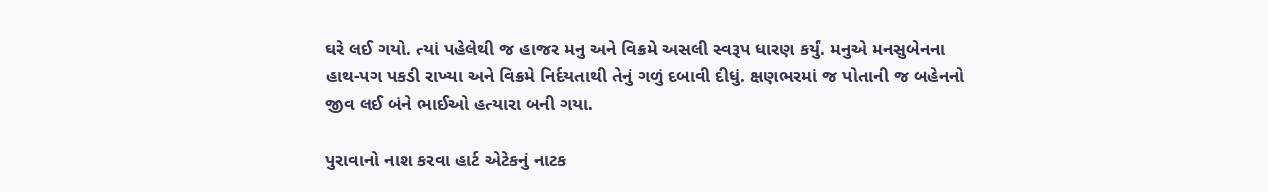ઘરે લઈ ગયો. ત્યાં પહેલેથી જ હાજર મનુ અને વિક્રમે અસલી સ્વરૂપ ધારણ કર્યું. મનુએ મનસુબેનના હાથ-પગ પકડી રાખ્યા અને વિક્રમે નિર્દયતાથી તેનું ગળું દબાવી દીધું. ક્ષણભરમાં જ પોતાની જ બહેનનો જીવ લઈ બંને ભાઈઓ હત્યારા બની ગયા.

પુરાવાનો નાશ કરવા હાર્ટ એટેકનું નાટક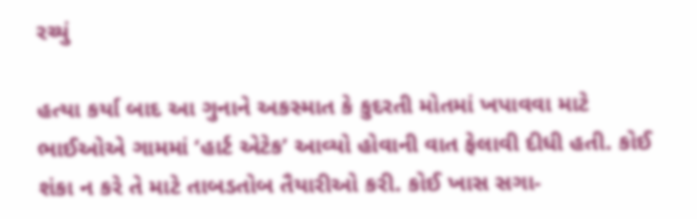રચ્યું

હત્યા કર્યા બાદ આ ગુનાને અકસ્માત કે કુદરતી મોતમાં ખપાવવા માટે ભાઈઓએ ગામમાં ‘હાર્ટ એટેક’ આવ્યો હોવાની વાત ફેલાવી દીધી હતી. કોઈ શંકા ન કરે તે માટે તાબડતોબ તૈયારીઓ કરી. કોઈ ખાસ સગા-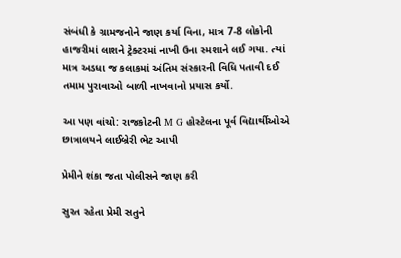સંબંધી કે ગ્રામજનોને જાણ કર્યા વિના, માત્ર 7-8 લોકોની હાજરીમાં લાશને ટ્રેક્ટરમાં નાખી ઉના સ્મશાને લઈ ગયા. ત્યાં માત્ર અડધા જ કલાકમાં અંતિમ સંસ્કારની વિધિ પતાવી દઈ તમામ પુરાવાઓ બાળી નાખવાનો પ્રયાસ કર્યો.

આ પણ વાંચો: રાજકોટની M G હોસ્ટેલના પૂર્વ વિદ્યાર્થીઓએ છાત્રાલયને લાઈબ્રેરી ભેટ આપી

પ્રેમીને શંકા જતા પોલીસને જાણ કરી

સુરત રહેતા પ્રેમી સતુને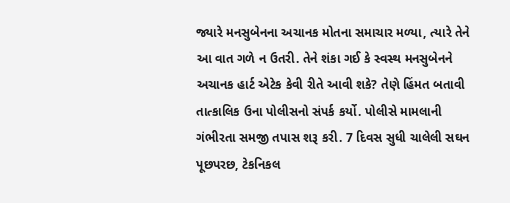જ્યારે મનસુબેનના અચાનક મોતના સમાચાર મળ્યા, ત્યારે તેને આ વાત ગળે ન ઉતરી. તેને શંકા ગઈ કે સ્વસ્થ મનસુબેનને અચાનક હાર્ટ એટેક કેવી રીતે આવી શકે? તેણે હિંમત બતાવી તાત્કાલિક ઉના પોલીસનો સંપર્ક કર્યો. પોલીસે મામલાની ગંભીરતા સમજી તપાસ શરૂ કરી. 7 દિવસ સુધી ચાલેલી સઘન પૂછપરછ, ટેકનિકલ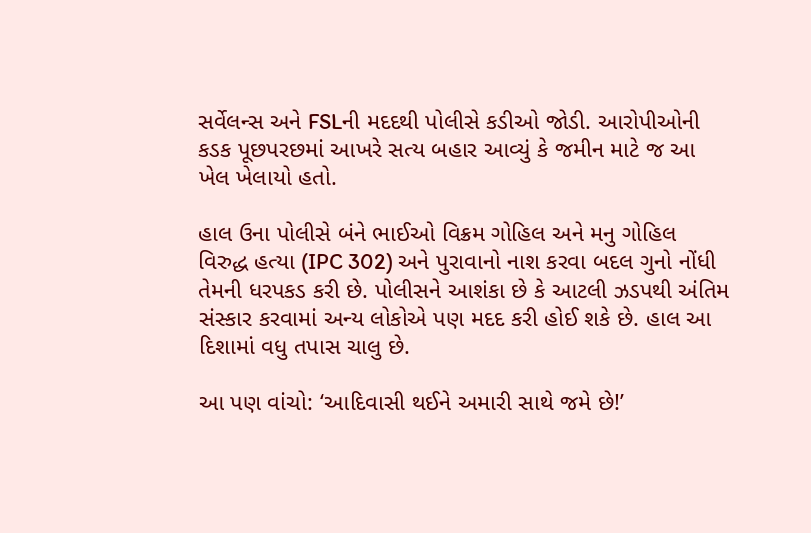સર્વેલન્સ અને FSLની મદદથી પોલીસે કડીઓ જોડી. આરોપીઓની કડક પૂછપરછમાં આખરે સત્ય બહાર આવ્યું કે જમીન માટે જ આ ખેલ ખેલાયો હતો.

હાલ ઉના પોલીસે બંને ભાઈઓ વિક્રમ ગોહિલ અને મનુ ગોહિલ વિરુદ્ધ હત્યા (IPC 302) અને પુરાવાનો નાશ કરવા બદલ ગુનો નોંધી તેમની ધરપકડ કરી છે. પોલીસને આશંકા છે કે આટલી ઝડપથી અંતિમ સંસ્કાર કરવામાં અન્ય લોકોએ પણ મદદ કરી હોઈ શકે છે. હાલ આ દિશામાં વધુ તપાસ ચાલુ છે.

આ પણ વાંચો: ‘આદિવાસી થઈને અમારી સાથે જમે છે!’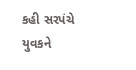કહી સરપંચે યુવકને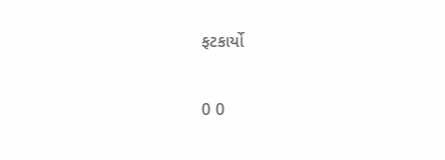ફટકાર્યો

0 0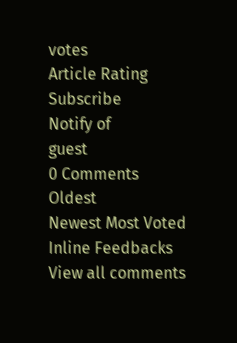votes
Article Rating
Subscribe
Notify of
guest
0 Comments
Oldest
Newest Most Voted
Inline Feedbacks
View all comments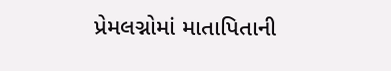પ્રેમલગ્નોમાં માતાપિતાની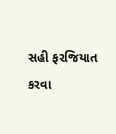સહી ફરજિયાત કરવા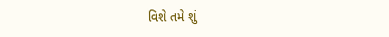વિશે તમે શું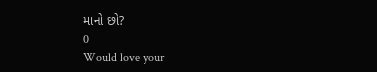માનો છો?
0
Would love your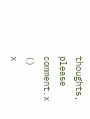thoughts, please comment.x
()
x